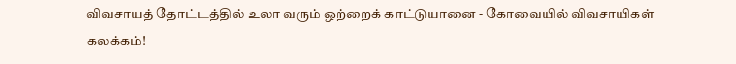விவசாயத் தோட்டத்தில் உலா வரும் ஒற்றைக் காட்டுயானை - கோவையில் விவசாயிகள் கலக்கம்!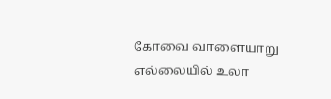கோவை வாளையாறு எல்லையில் உலா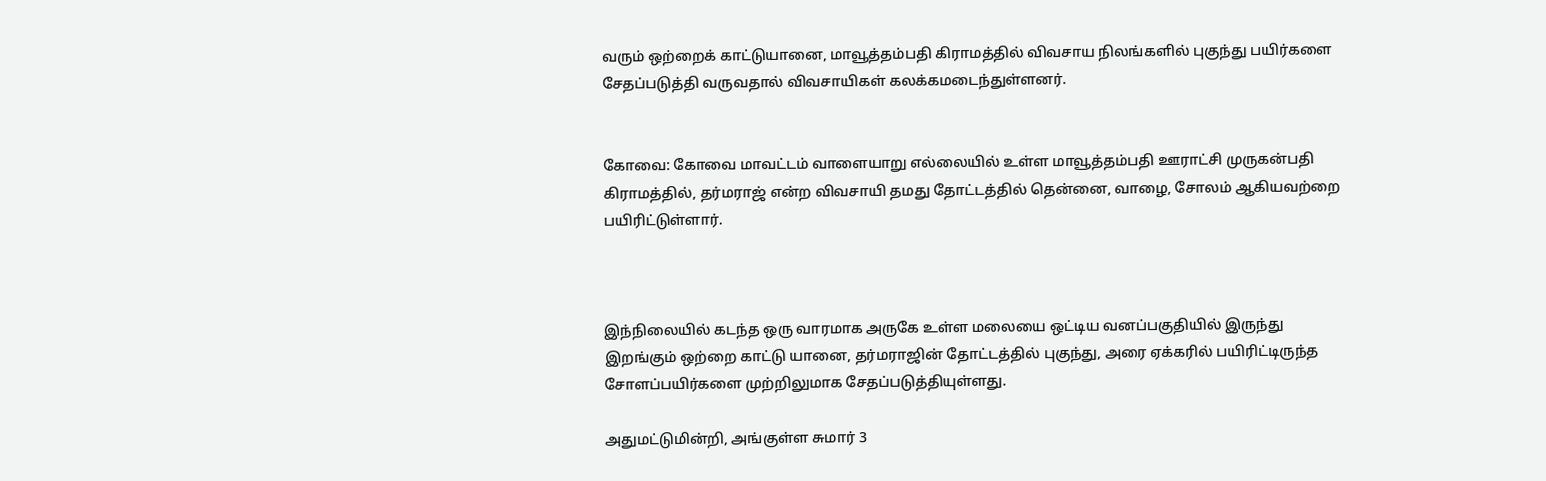வரும் ஒற்றைக் காட்டுயானை, மாவூத்தம்பதி கிராமத்தில் விவசாய நிலங்களில் புகுந்து பயிர்களை சேதப்படுத்தி வருவதால் விவசாயிகள் கலக்கமடைந்துள்ளனர்.


கோவை: கோவை மாவட்டம் வாளையாறு எல்லையில் உள்ள மாவூத்தம்பதி ஊராட்சி முருகன்பதி கிராமத்தில், தர்மராஜ் என்ற விவசாயி தமது தோட்டத்தில் தென்னை, வாழை, சோலம் ஆகியவற்றை பயிரிட்டுள்ளார்.



இந்நிலையில் கடந்த ஒரு வாரமாக அருகே உள்ள மலையை ஒட்டிய வனப்பகுதியில் இருந்து இறங்கும் ஒற்றை காட்டு யானை, தர்மராஜின் தோட்டத்தில் புகுந்து, அரை ஏக்கரில் பயிரிட்டிருந்த சோளப்பயிர்களை முற்றிலுமாக சேதப்படுத்தியுள்ளது.

அதுமட்டுமின்றி, அங்குள்ள சுமார் 3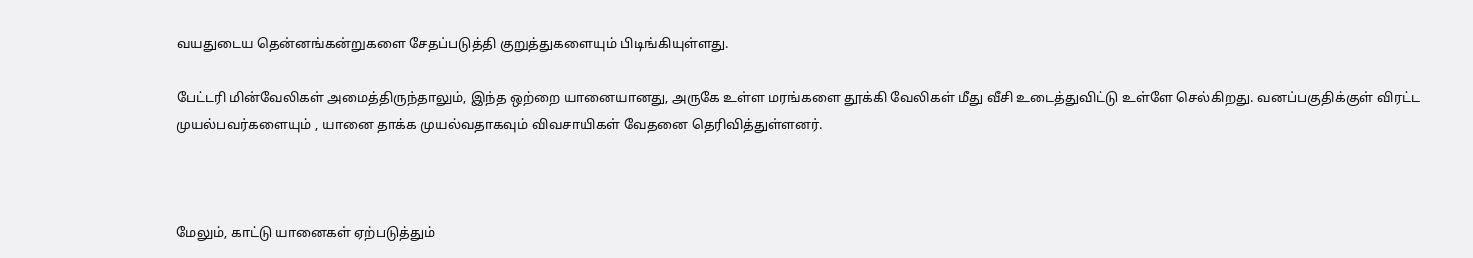வயதுடைய தென்னங்கன்றுகளை சேதப்படுத்தி குறுத்துகளையும் பிடிங்கியுள்ளது.

பேட்டரி மின்வேலிகள் அமைத்திருந்தாலும், இந்த ஒற்றை யானையானது, அருகே உள்ள மரங்களை தூக்கி வேலிகள் மீது வீசி உடைத்துவிட்டு உள்ளே செல்கிறது. வனப்பகுதிக்குள் விரட்ட முயல்பவர்களையும் , யானை தாக்க முயல்வதாகவும் விவசாயிகள் வேதனை தெரிவித்துள்ளனர்.



மேலும், காட்டு யானைகள் ஏற்படுத்தும்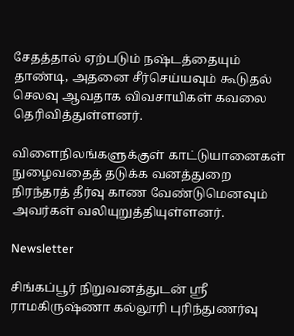சேதத்தால் ஏற்படும் நஷ்டத்தையும் தாண்டி, அதனை சீர்செய்யவும் கூடுதல் செலவு ஆவதாக விவசாயிகள் கவலை தெரிவித்துள்ளனர்.

விளைநிலங்களுக்குள் காட்டுயானைகள் நுழைவதைத் தடுக்க வனத்துறை நிரந்தரத் தீர்வு காண வேண்டுமெனவும் அவர்கள் வலியுறுத்தியுள்ளனர்.

Newsletter

சிங்கப்பூர் நிறுவனத்துடன் ஸ்ரீ ராமகிருஷ்ணா கல்லூரி புரிந்துணர்வு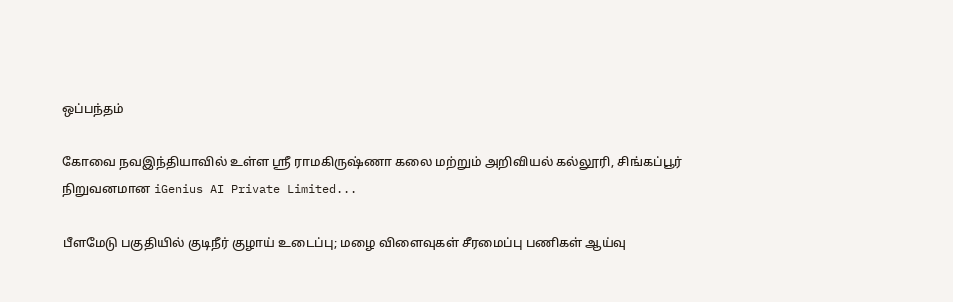ஒப்பந்தம்

கோவை நவஇந்தியாவில் உள்ள ஸ்ரீ ராமகிருஷ்ணா கலை மற்றும் அறிவியல் கல்லூரி, சிங்கப்பூர் நிறுவனமான iGenius AI Private Limited...

பீளமேடு பகுதியில் குடிநீர் குழாய் உடைப்பு; மழை விளைவுகள் சீரமைப்பு பணிகள் ஆய்வு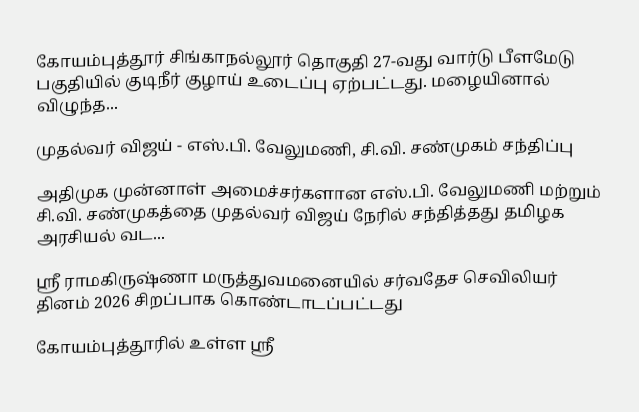கோயம்புத்தூர் சிங்காநல்லூர் தொகுதி 27-வது வார்டு பீளமேடு பகுதியில் குடிநீர் குழாய் உடைப்பு ஏற்பட்டது. மழையினால் விழுந்த...

முதல்வர் விஜய் - எஸ்.பி. வேலுமணி, சி.வி. சண்முகம் சந்திப்பு

அதிமுக முன்னாள் அமைச்சர்களான எஸ்.பி. வேலுமணி மற்றும் சி.வி. சண்முகத்தை முதல்வர் விஜய் நேரில் சந்தித்தது தமிழக அரசியல் வட...

ஸ்ரீ ராமகிருஷ்ணா மருத்துவமனையில் சர்வதேச செவிலியர் தினம் 2026 சிறப்பாக கொண்டாடப்பட்டது

கோயம்புத்தூரில் உள்ள ஸ்ரீ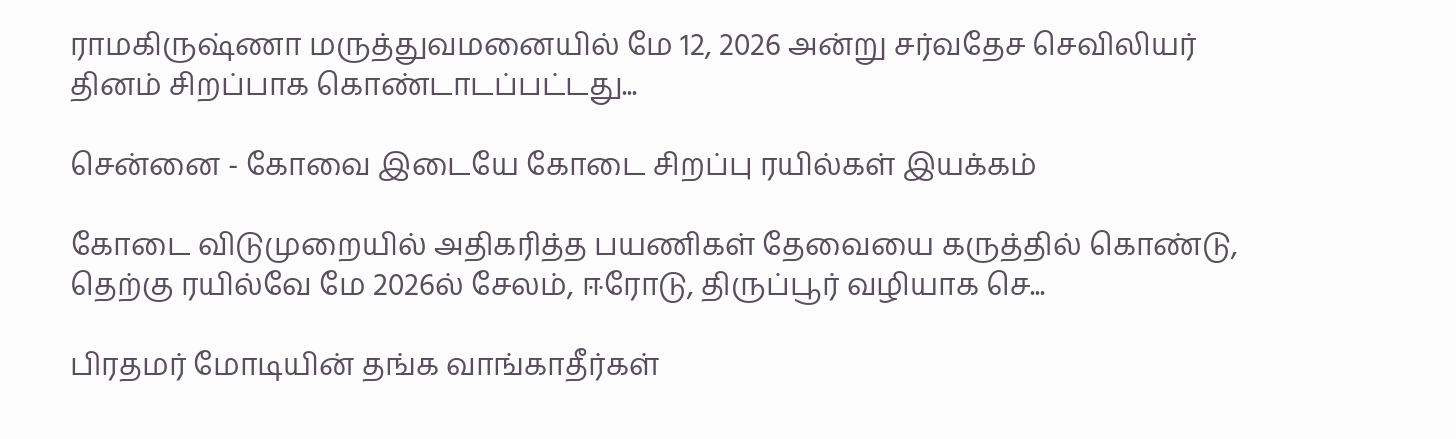ராமகிருஷ்ணா மருத்துவமனையில் மே 12, 2026 அன்று சர்வதேச செவிலியர் தினம் சிறப்பாக கொண்டாடப்பட்டது...

சென்னை - கோவை இடையே கோடை சிறப்பு ரயில்கள் இயக்கம்

கோடை விடுமுறையில் அதிகரித்த பயணிகள் தேவையை கருத்தில் கொண்டு, தெற்கு ரயில்வே மே 2026ல் சேலம், ஈரோடு, திருப்பூர் வழியாக செ...

பிரதமர் மோடியின் தங்க வாங்காதீர்கள்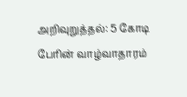அறிவுறுத்தல்: 5 கோடி பேரின் வாழ்வாதாரம்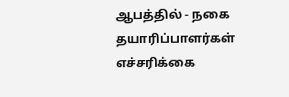ஆபத்தில் - நகை தயாரிப்பாளர்கள் எச்சரிக்கை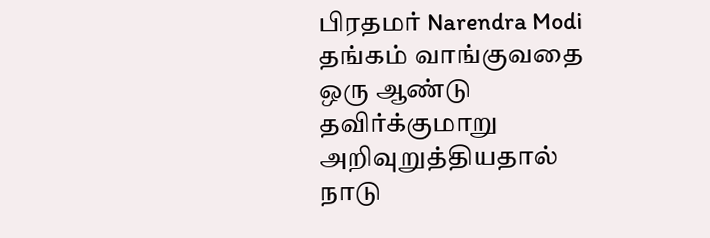பிரதமர் Narendra Modi தங்கம் வாங்குவதை ஒரு ஆண்டு தவிர்க்குமாறு அறிவுறுத்தியதால் நாடு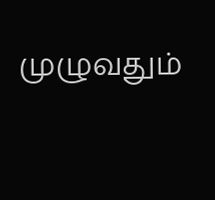முழுவதும்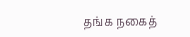தங்க நகைத்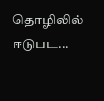தொழிலில் ஈடுபட...